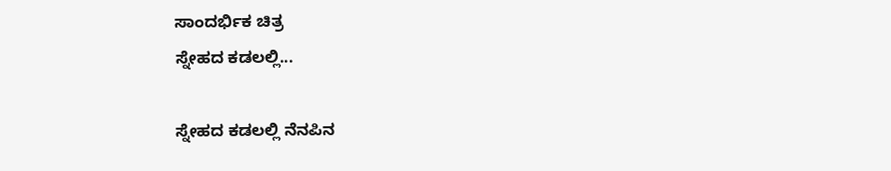ಸಾಂದರ್ಭಿಕ ಚಿತ್ರ
ಸ್ನೇಹದ ಕಡಲಲ್ಲಿ...

ಸ್ನೇಹದ ಕಡಲಲ್ಲಿ ನೆನಪಿನ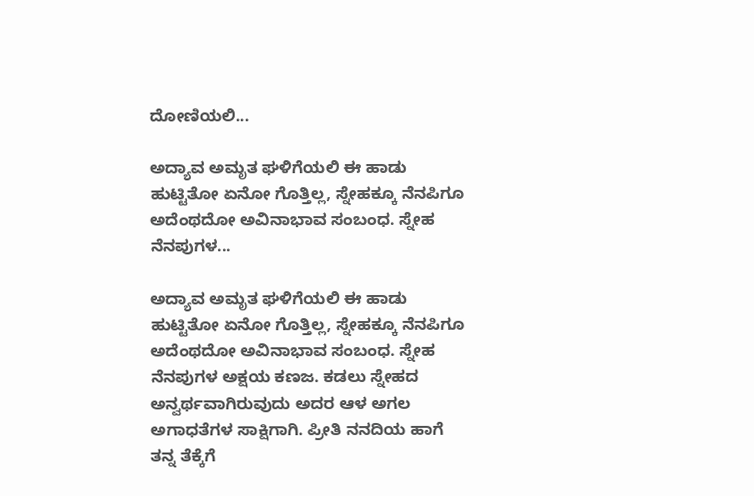ದೋಣಿಯಲಿ...

ಅದ್ಯಾವ ಅಮೃತ ಘಳಿಗೆಯಲಿ ಈ ಹಾಡು ಹುಟ್ಟಿತೋ ಏನೋ ಗೊತ್ತಿಲ್ಲ, ಸ್ನೇಹಕ್ಕೂ ನೆನಪಿಗೂ ಅದೆಂಥದೋ ಅವಿನಾಭಾವ ಸಂಬಂಧ. ಸ್ನೇಹ ನೆನಪುಗಳ...

ಅದ್ಯಾವ ಅಮೃತ ಘಳಿಗೆಯಲಿ ಈ ಹಾಡು ಹುಟ್ಟಿತೋ ಏನೋ ಗೊತ್ತಿಲ್ಲ, ಸ್ನೇಹಕ್ಕೂ ನೆನಪಿಗೂ ಅದೆಂಥದೋ ಅವಿನಾಭಾವ ಸಂಬಂಧ. ಸ್ನೇಹ ನೆನಪುಗಳ ಅಕ್ಷಯ ಕಣಜ. ಕಡಲು ಸ್ನೇಹದ ಅನ್ವರ್ಥವಾಗಿರುವುದು ಅದರ ಆಳ ಅಗಲ ಅಗಾಧತೆಗಳ ಸಾಕ್ಷಿಗಾಗಿ. ಪ್ರೀತಿ ನನದಿಯ ಹಾಗೆ ತನ್ನ ತೆಕ್ಕೆಗೆ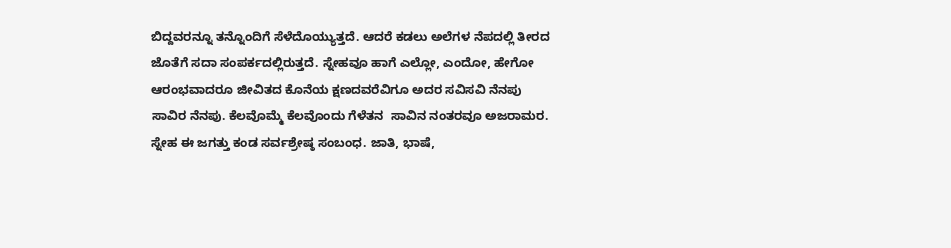ಬಿದ್ದವರನ್ನೂ ತನ್ನೊಂದಿಗೆ ಸೆಳೆದೊಯ್ಯುತ್ತದೆ. ಆದರೆ ಕಡಲು ಅಲೆಗಳ ನೆಪದಲ್ಲಿ ತೀರದ ಜೊತೆಗೆ ಸದಾ ಸಂಪರ್ಕದಲ್ಲಿರುತ್ತದೆ. ಸ್ನೇಹವೂ ಹಾಗೆ ಎಲ್ಲೋ, ಎಂದೋ, ಹೇಗೋ ಆರಂಭವಾದರೂ ಜೀವಿತದ ಕೊನೆಯ ಕ್ಷಣದವರೆವಿಗೂ ಅದರ ಸವಿಸವಿ ನೆನಪು ಸಾವಿರ ನೆನಪು. ಕೆಲವೊಮ್ಮೆ ಕೆಲವೊಂದು ಗೆಳೆತನ  ಸಾವಿನ ನಂತರವೂ ಅಜರಾಮರ. ಸ್ನೇಹ ಈ ಜಗತ್ತು ಕಂಡ ಸರ್ವಶ್ರೇಷ್ಠ ಸಂಬಂಧ. ಜಾತಿ, ಭಾಷೆ,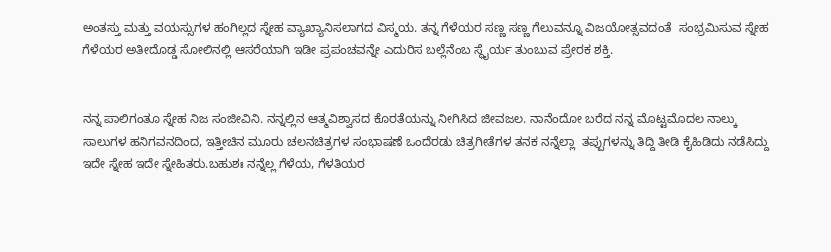ಅಂತಸ್ತು ಮತ್ತು ವಯಸ್ಸುಗಳ ಹಂಗಿಲ್ಲದ ಸ್ನೇಹ ವ್ಯಾಖ್ಯಾನಿಸಲಾಗದ ವಿಸ್ಮಯ. ತನ್ನ ಗೆಳೆಯರ ಸಣ್ಣ ಸಣ್ಣ ಗೆಲುವನ್ನೂ ವಿಜಯೋತ್ಸವದಂತೆ  ಸಂಭ್ರಮಿಸುವ ಸ್ನೇಹ ಗೆಳೆಯರ ಅತೀದೊಡ್ಡ ಸೋಲಿನಲ್ಲಿ ಆಸರೆಯಾಗಿ ಇಡೀ ಪ್ರಪಂಚವನ್ನೇ ಎದುರಿಸ ಬಲ್ಲೆನೆಂಬ ಸ್ಥೈರ್ಯ ತುಂಬುವ ಪ್ರೇರಕ ಶಕ್ತಿ.


ನನ್ನ ಪಾಲಿಗಂತೂ ಸ್ನೇಹ ನಿಜ ಸಂಜೀವಿನಿ. ನನ್ನಲ್ಲಿನ ಆತ್ಮವಿಶ್ವಾಸದ ಕೊರತೆಯನ್ನು ನೀಗಿಸಿದ ಜೀವಜಲ. ನಾನೆಂದೋ ಬರೆದ ನನ್ನ ಮೊಟ್ಟಮೊದಲ ನಾಲ್ಕು ಸಾಲುಗಳ ಹನಿಗವನದಿಂದ, ಇತ್ತೀಚಿನ ಮೂರು ಚಲನಚಿತ್ರಗಳ ಸಂಭಾಷಣೆ ಒಂದೆರಡು ಚಿತ್ರಗೀತೆಗಳ ತನಕ ನನ್ನೆಲ್ಲಾ  ತಪ್ಪುಗಳನ್ನು ತಿದ್ದಿ ತೀಡಿ ಕೈಹಿಡಿದು ನಡೆಸಿದ್ದು ಇದೇ ಸ್ನೇಹ ಇದೇ ಸ್ನೇಹಿತರು.ಬಹುಶಃ ನನ್ನೆಲ್ಲ ಗೆಳೆಯ, ಗೆಳತಿಯರ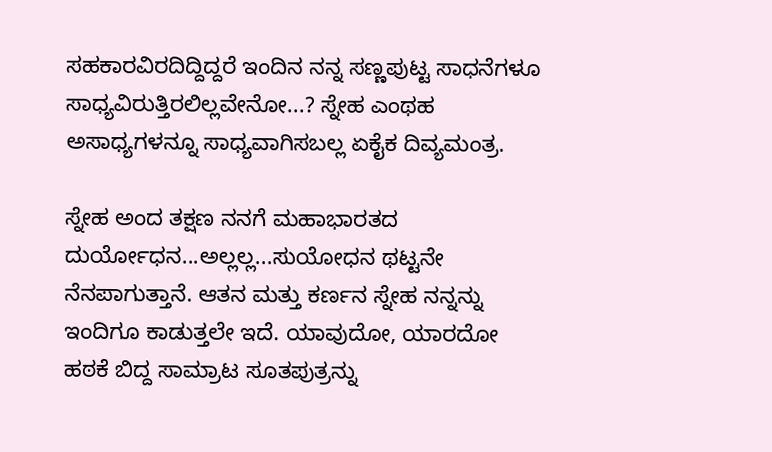ಸಹಕಾರವಿರದಿದ್ದಿದ್ದರೆ ಇಂದಿನ ನನ್ನ ಸಣ್ಣಪುಟ್ಟ ಸಾಧನೆಗಳೂ ಸಾಧ್ಯವಿರುತ್ತಿರಲಿಲ್ಲವೇನೋ...? ಸ್ನೇಹ ಎಂಥಹ ಅಸಾಧ್ಯಗಳನ್ನೂ ಸಾಧ್ಯವಾಗಿಸಬಲ್ಲ ಏಕೈಕ ದಿವ್ಯಮಂತ್ರ.

ಸ್ನೇಹ ಅಂದ ತಕ್ಷಣ ನನಗೆ ಮಹಾಭಾರತದ ದುರ್ಯೋಧನ...ಅಲ್ಲಲ್ಲ...ಸುಯೋಧನ ಥಟ್ಟನೇ ನೆನಪಾಗುತ್ತಾನೆ. ಆತನ ಮತ್ತು ಕರ್ಣನ ಸ್ನೇಹ ನನ್ನನ್ನು ಇಂದಿಗೂ ಕಾಡುತ್ತಲೇ ಇದೆ. ಯಾವುದೋ, ಯಾರದೋ ಹಠಕೆ ಬಿದ್ದ ಸಾಮ್ರಾಟ ಸೂತಪುತ್ರನ್ನು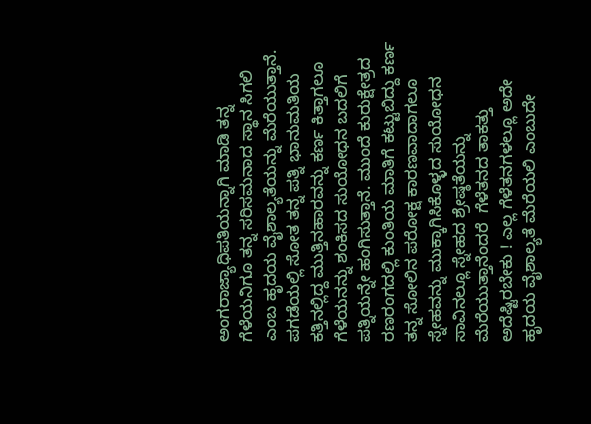ಅಂಗರಾಜ್ಯಾಧಿಪತಿಯನ್ನಾಗಿ ಮಾಡಿ ತನ್ನ ಗೆಳೆಯನಿಗೂ ತನ್ನ ಸರಿಸಮನಾದ ಸ್ಥಾನ ಸಿಗಲಿ ಎಂಬ ಹೃದಯ ವೈಶಾಲ್ಯತೆಯನ್ನು ಮೆರೆಯುತ್ತಾನೆ. ಪಗಡೆಯಲ್ಲಿ ಸೋತ ತನ್ನ ಪತ್ನಿ ಭಾನುಮತಿಯ ಕತ್ತಿನಲ್ಲಿದ್ದ ಮುತ್ತಿನಹಾರವನ್ನು ಕರ್ಣ ಕಿತ್ತಾಗಲೂ ಗೆಳೆಯನನ್ನು ಶಂಕಿಸದ ಸುಯೋಧನ ಬದಲಿಗೆ ಪತ್ನಿಯನ್ನೇ ಹಂಗಿಸುತ್ತಾನೆ. ಮುಂದೆ ಕುರುಕ್ಷೇತ್ರದ ರಣರಂಗದಲ್ಲಿ ಕುಂತಿಯ ಮಾತಿಗೆ ಕಟ್ಟುಬಿದ್ದು ಕರ್ಣ ತನ್ನ ಸೋಲಿನ ಪರೋಕ್ಷ ಕಾರಣವಾದಾಗಲೂ ಸ್ನೇಹವನ್ನು ಮುಕ್ಕಾಗಿಸಿಕೊಳ್ಳದ ಸುಯೋಧನ ಸಾವಿನಲ್ಲೂ ಸ್ನೇಹದ ಶ್ರೇಷ್ಠತೆಯನ್ನು ಮೆರೆಯುತ್ತಾನೆಂದರೆ  ಗೆಳೆತನದ ತಾಕತ್ತು ಅದೆಷ್ಟಿರಬೇಕು ! ಎಲ್ಲ ಗೆಳೆತನಗಳಲ್ಲೂ ಅದೇ ಹೃದಯ ವೈಶಾಲ್ಯತೆ ಮೆರೆಯಲಿ ಎಂಬುದೇ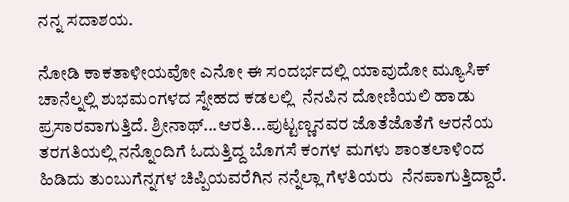ನನ್ನ ಸದಾಶಯ.

ನೋಡಿ ಕಾಕತಾಳೀಯವೋ ಎನೋ ಈ ಸಂದರ್ಭದಲ್ಲಿ ಯಾವುದೋ ಮ್ಯೂಸಿಕ್ ಚಾನೆಲ್ನಲ್ಲಿ ಶುಭಮಂಗಳದ ಸ್ನೇಹದ ಕಡಲಲ್ಲಿ  ನೆನಪಿನ ದೋಣಿಯಲಿ ಹಾಡು ಪ್ರಸಾರವಾಗುತ್ತಿದೆ. ಶ್ರೀನಾಥ್...ಆರತಿ...ಪುಟ್ಟಣ್ಣನವರ ಜೊತೆಜೊತೆಗೆ ಆರನೆಯ ತರಗತಿಯಲ್ಲಿ ನನ್ನೊಂದಿಗೆ ಓದುತ್ತಿದ್ದ ಬೊಗಸೆ ಕಂಗಳ ಮಗಳು ಶಾಂತಲಾಳಿಂದ ಹಿಡಿದು ತುಂಬುಗೆನ್ನಗಳ ಚಿಪ್ಪಿಯವರೆಗಿನ ನನ್ನೆಲ್ಲಾ ಗೆಳತಿಯರು  ನೆನಪಾಗುತ್ತಿದ್ದಾರೆ.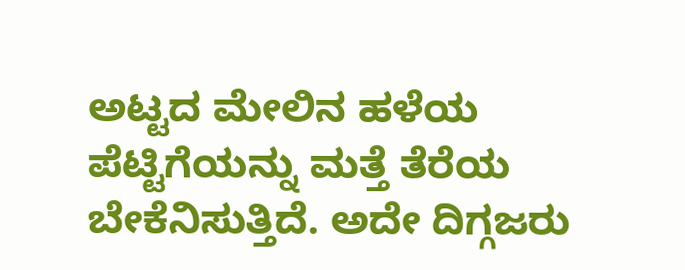ಅಟ್ಟದ ಮೇಲಿನ ಹಳೆಯ ಪೆಟ್ಟಿಗೆಯನ್ನು ಮತ್ತೆ ತೆರೆಯ ಬೇಕೆನಿಸುತ್ತಿದೆ. ಅದೇ ದಿಗ್ಗಜರು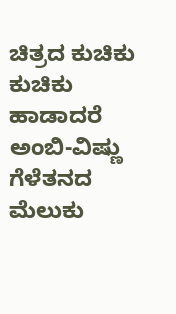ಚಿತ್ರದ ಕುಚಿಕು ಕುಚಿಕು ಹಾಡಾದರೆ ಅಂಬಿ-ವಿಷ್ಣು ಗೆಳೆತನದ ಮೆಲುಕು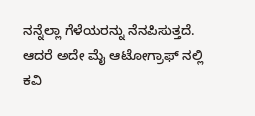ನನ್ನೆಲ್ಲಾ ಗೆಳೆಯರನ್ನು ನೆನಪಿಸುತ್ತದೆ. ಆದರೆ ಅದೇ ಮೈ ಆಟೋಗ್ರಾಫ್ ನಲ್ಲಿ  ಕವಿ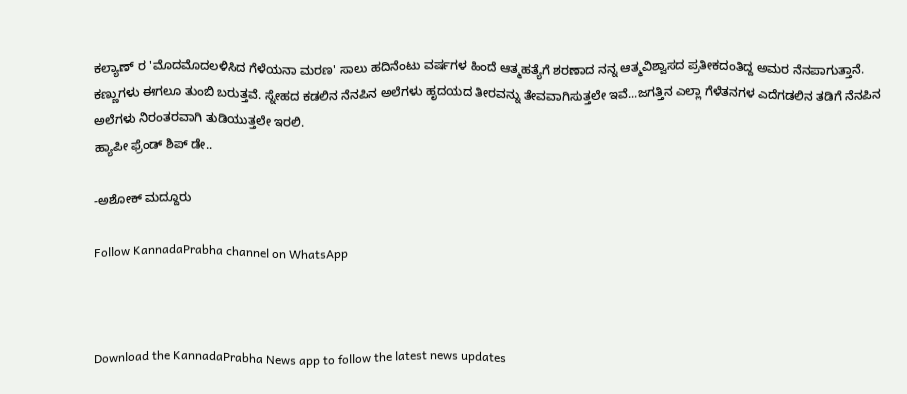ಕಲ್ಯಾಣ್ ರ 'ಮೊದಮೊದಲಳಿಸಿದ ಗೆಳೆಯನಾ ಮರಣ' ಸಾಲು ಹದಿನೆಂಟು ವರ್ಷಗಳ ಹಿಂದೆ ಆತ್ಮಹತ್ಯೆಗೆ ಶರಣಾದ ನನ್ನ ಆತ್ಮವಿಶ್ವಾಸದ ಪ್ರತೀಕದಂತಿದ್ದ ಅಮರ ನೆನಪಾಗುತ್ತಾನೆ.  ಕಣ್ಣುಗಳು ಈಗಲೂ ತುಂಬಿ ಬರುತ್ತವೆ. ಸ್ನೇಹದ ಕಡಲಿನ ನೆನಪಿನ ಅಲೆಗಳು ಹೃದಯದ ತೀರವನ್ನು ತೇವವಾಗಿಸುತ್ತಲೇ ಇವೆ...ಜಗತ್ತಿನ ಎಲ್ಲಾ ಗೆಳೆತನಗಳ ಎದೆಗಡಲಿನ ತಡಿಗೆ ನೆನಪಿನ ಅಲೆಗಳು ನಿರಂತರವಾಗಿ ತುಡಿಯುತ್ತಲೇ ಇರಲಿ.
ಹ್ಯಾಪೀ ಫ್ರೆಂಡ್ ಶಿಪ್ ಡೇ..

-ಅಶೋಕ್ ಮದ್ದೂರು

Follow KannadaPrabha channel on WhatsApp



Download the KannadaPrabha News app to follow the latest news updates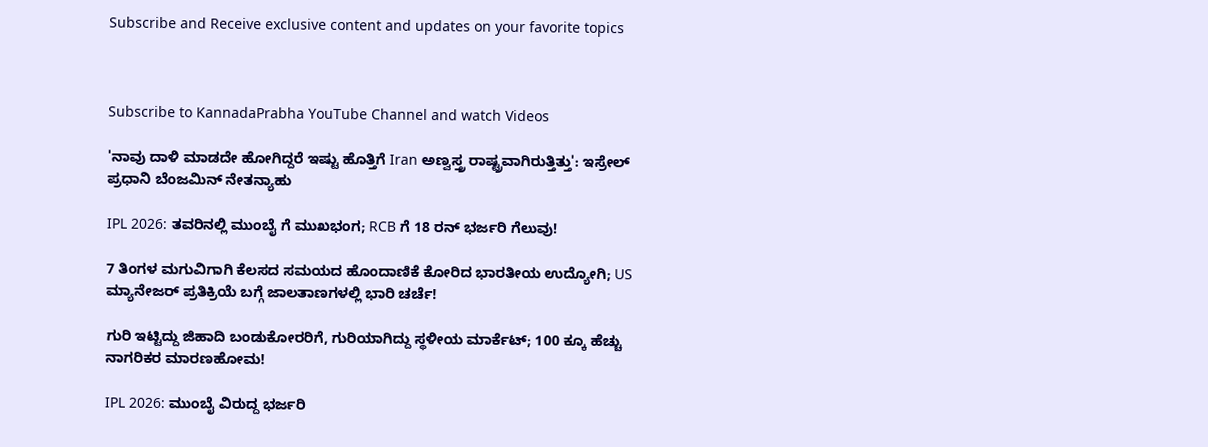Subscribe and Receive exclusive content and updates on your favorite topics



Subscribe to KannadaPrabha YouTube Channel and watch Videos

'ನಾವು ದಾಳಿ ಮಾಡದೇ ಹೋಗಿದ್ದರೆ ಇಷ್ಟು ಹೊತ್ತಿಗೆ Iran ಅಣ್ವಸ್ತ್ರ ರಾಷ್ಟ್ರವಾಗಿರುತ್ತಿತ್ತು': ಇಸ್ರೇಲ್ ಪ್ರಧಾನಿ ಬೆಂಜಮಿನ್ ನೇತನ್ಯಾಹು

IPL 2026: ತವರಿನಲ್ಲಿ ಮುಂಬೈ ಗೆ ಮುಖಭಂಗ; RCB ಗೆ 18 ರನ್ ಭರ್ಜರಿ ಗೆಲುವು!

7 ತಿಂಗಳ ಮಗುವಿಗಾಗಿ ಕೆಲಸದ ಸಮಯದ ಹೊಂದಾಣಿಕೆ ಕೋರಿದ ಭಾರತೀಯ ಉದ್ಯೋಗಿ; US ಮ್ಯಾನೇಜರ್ ಪ್ರತಿಕ್ರಿಯೆ ಬಗ್ಗೆ ಜಾಲತಾಣಗಳಲ್ಲಿ ಭಾರಿ ಚರ್ಚೆ!

ಗುರಿ ಇಟ್ಟಿದ್ದು ಜಿಹಾದಿ ಬಂಡುಕೋರರಿಗೆ, ಗುರಿಯಾಗಿದ್ದು ಸ್ಥಳೀಯ ಮಾರ್ಕೆಟ್; 100 ಕ್ಕೂ ಹೆಚ್ಚು ನಾಗರಿಕರ ಮಾರಣಹೋಮ!

IPL 2026: ಮುಂಬೈ ವಿರುದ್ದ ಭರ್ಜರಿ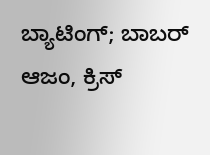ಬ್ಯಾಟಿಂಗ್; ಬಾಬರ್ ಆಜಂ, ಕ್ರಿಸ್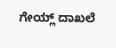ಗೇಯ್ಲ್ ದಾಖಲೆ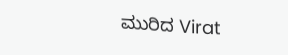ಮುರಿದ Virat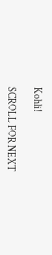Kohli!

SCROLL FOR NEXT